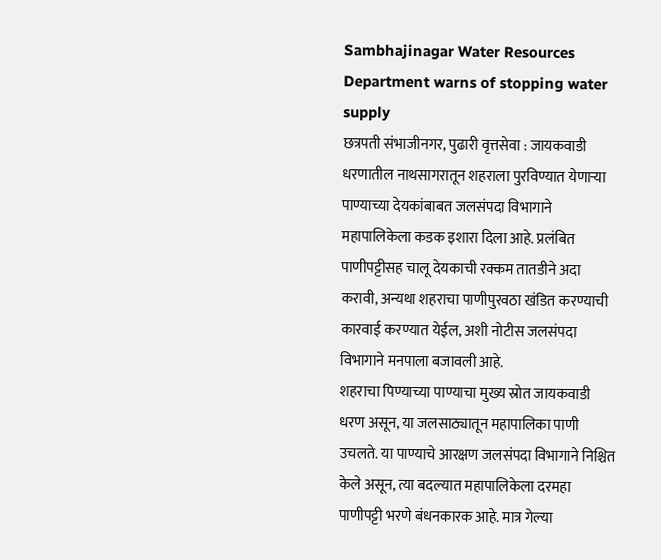Sambhajinagar Water Resources Department warns of stopping water supply
छत्रपती संभाजीनगर, पुढारी वृत्तसेवा : जायकवाडी धरणातील नाथसागरातून शहराला पुरविण्यात येणाऱ्या पाण्याच्या देयकांबाबत जलसंपदा विभागाने महापालिकेला कडक इशारा दिला आहे. प्रलंबित पाणीपट्टीसह चालू देयकाची रक्कम तातडीने अदा करावी, अन्यथा शहराचा पाणीपुरवठा खंडित करण्याची कारवाई करण्यात येईल, अशी नोटीस जलसंपदा विभागाने मनपाला बजावली आहे.
शहराचा पिण्याच्या पाण्याचा मुख्य स्रोत जायकवाडी धरण असून, या जलसाठ्यातून महापालिका पाणी उचलते. या पाण्याचे आरक्षण जलसंपदा विभागाने निश्चित केले असून, त्या बदल्यात महापालिकेला दरमहा पाणीपट्टी भरणे बंधनकारक आहे. मात्र गेल्या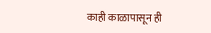काही काळापासून ही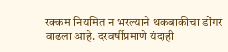रक्कम नियमित न भरल्याने थकबाकीचा डोंगर वाढला आहे. दरवर्षीप्रमाणे यंदाही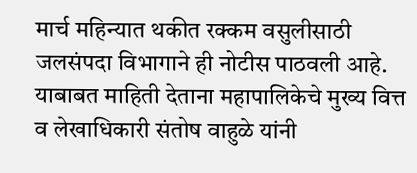मार्च महिन्यात थकीत रक्कम वसुलीसाठी जलसंपदा विभागाने ही नोटीस पाठवली आहे.
याबाबत माहिती देताना महापालिकेचे मुख्य वित्त व लेखाधिकारी संतोष वाहुळे यांनी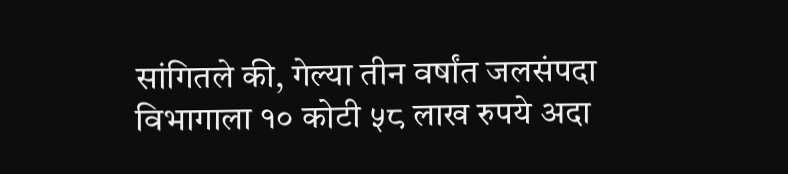सांगितले की, गेल्या तीन वर्षांत जलसंपदा विभागाला १० कोटी ५८ लाख रुपये अदा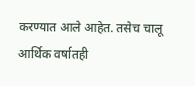करण्यात आले आहेत. तसेच चालू आर्थिक वर्षातही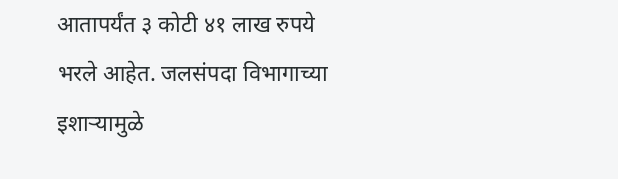आतापर्यंत ३ कोटी ४१ लाख रुपये भरले आहेत. जलसंपदा विभागाच्या इशाऱ्यामुळे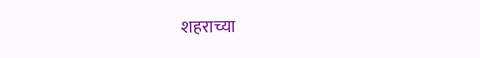शहराच्या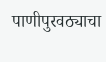पाणीपुरवठ्याचा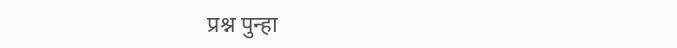प्रश्न पुन्हा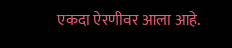एकदा ऐरणीवर आला आहे.